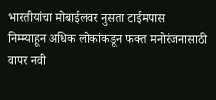भारतीयांचा मोबाईलवर नुसता टाईमपास
निम्म्याहून अधिक लोकांकडून फक्त मनोरंजनासाठी वापर नवी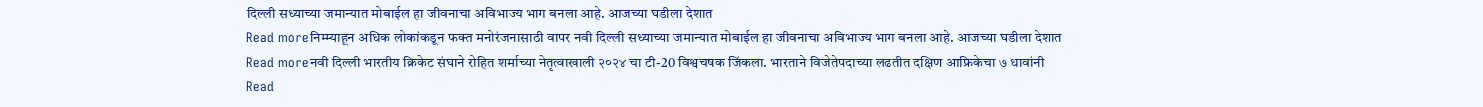दिल्ली सध्याच्या जमान्यात मोबाईल हा जीवनाचा अविभाज्य भाग बनला आहे. आजच्या घडीला देशात
Read moreनिम्म्याहून अधिक लोकांकडून फक्त मनोरंजनासाठी वापर नवी दिल्ली सध्याच्या जमान्यात मोबाईल हा जीवनाचा अविभाज्य भाग बनला आहे. आजच्या घडीला देशात
Read moreनवी दिल्ली भारतीय क्रिकेट संघाने रोहित शर्माच्या नेतृत्वाखाली २०२४ चा टी-20 विश्वचषक जिंकला. भारताने विजेतेपदाच्या लढतीत दक्षिण आफ्रिकेचा ७ धावांनी
Read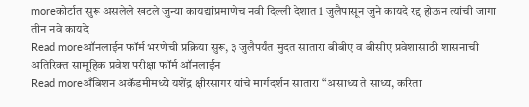moreकोर्टात सुरू असलेले खटले जुन्या कायद्यांप्रमाणेच नवी दिल्ली देशात 1 जुलैपासून जुने कायदे रद्द होऊन त्यांची जागा तीन नवे कायदे
Read moreऑनलाईन फॉर्म भरणेची प्रक्रिया सुरू, ३ जुलैपर्यंत मुदत सातारा बीबीए व बीसीए प्रवेशासाठी शासनाची अतिरिक्त सामूहिक प्रवेश परीक्षा फॉर्म ऑनलाईन
Read moreअँबिशन अकॅडमीमध्ये यशेंद्र क्षीरसागर यांचे मार्गदर्शन सातारा “असाध्य ते साध्य, करिता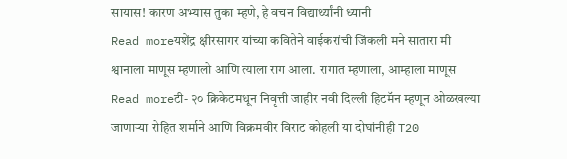सायास! कारण अभ्यास तुका म्हणे, हे वचन विद्यार्थ्यांनी ध्यानी
Read moreयशेंद्र क्षीरसागर यांच्या कवितेने वाईकरांची जिंकली मने सातारा मी श्वानाला माणूस म्हणालो आणि त्याला राग आला. रागात म्हणाला, आम्हाला माणूस
Read moreटी- २० क्रिकेटमधून निवृत्ती जाहीर नवी दिल्ली हिटमॅन म्हणून ओळखल्या जाणाऱ्या रोहित शर्माने आणि विक्रमवीर विराट कोहली या दोघांनीही T20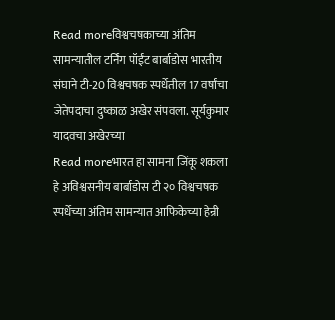Read moreविश्वचषकाच्या अंतिम सामन्यातील टर्निंग पॉईंट बार्बाडोस भारतीय संघाने टी-20 विश्वचषक स्पर्धेतील 17 वर्षांचा जेतेपदाचा दुष्काळ अखेर संपवला. सूर्यकुमार यादवचा अखेरच्या
Read moreभारत हा सामना जिंकू शकला हे अविश्वसनीय बार्बाडोस टी २० विश्वचषक स्पर्धेच्या अंतिम सामन्यात आफिकेच्या हेन्री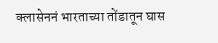क्लासेननं भारताच्या तोंडातून घास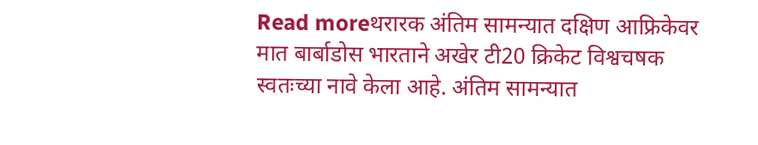Read moreथरारक अंतिम सामन्यात दक्षिण आफ्रिकेवर मात बार्बाडोस भारताने अखेर टी20 क्रिकेट विश्वचषक स्वतःच्या नावे केला आहे. अंतिम सामन्यात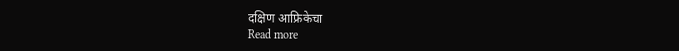दक्षिण आफ्रिकेचा
Read more